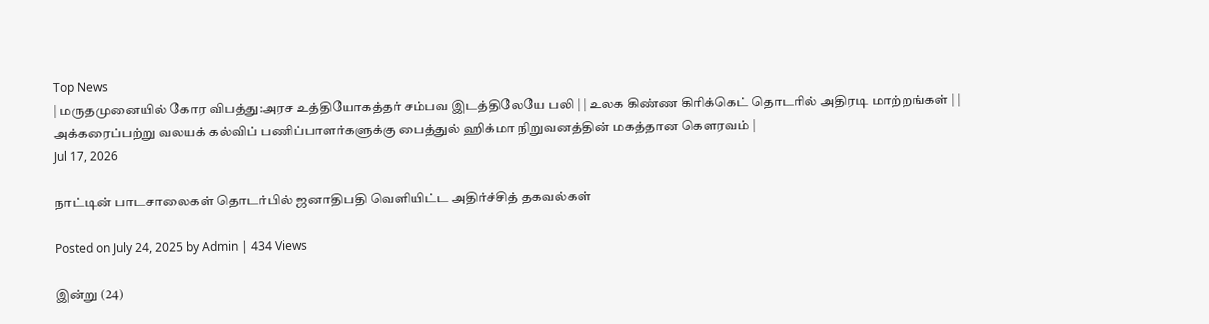Top News
| மருதமுனையில் கோர விபத்து:அரச உத்தியோகத்தர் சம்பவ இடத்திலேயே பலி | | உலக கிண்ண கிரிக்கெட் தொடரில் அதிரடி மாற்றங்கள் | | அக்கரைப்பற்று வலயக் கல்விப் பணிப்பாளர்களுக்கு பைத்துல் ஹிக்மா நிறுவனத்தின் மகத்தான கௌரவம் |
Jul 17, 2026

நாட்டின் பாடசாலைகள் தொடர்பில் ஜனாதிபதி வெளியிட்ட அதிர்ச்சித் தகவல்கள்

Posted on July 24, 2025 by Admin | 434 Views

இன்று (24)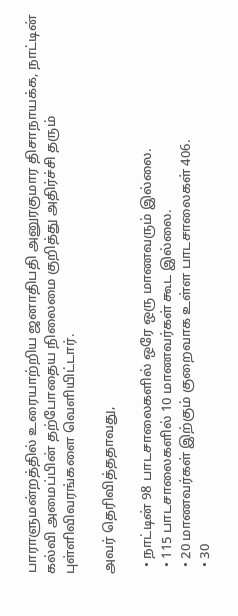பாராளுமன்றத்தில் உரையாற்றிய ஜனாதிபதி அனுரகுமார திசாநாயக்க, நாட்டின் கல்வி அமைப்பின் தற்போதைய நிலைமை குறித்து அதிர்ச்சி தரும் புள்ளிவிவரங்களை வெளியிட்டார்.

அவர் தெரிவித்ததாவது,

  • நாட்டின் 98 பாடசாலைகளில் ஒரே ஒரு மாணவரும் இல்லை.
  • 115 பாடசாலைகளில் 10 மாணவர்கள் கூட இல்லை.
  • 20 மாணவர்கள் இற்கும் குறைவாக உள்ள பாடசாலைகள் 406.
  • 30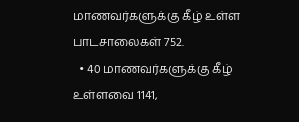மாணவர்களுக்கு கீழ் உள்ள பாடசாலைகள் 752.
  • 40 மாணவர்களுக்கு கீழ் உள்ளவை 1141,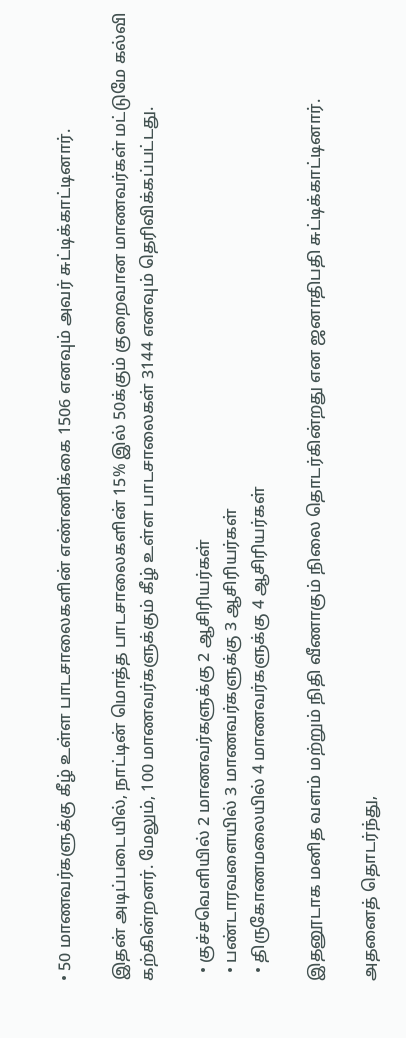• 50 மாணவர்களுக்கு கீழ் உள்ள பாடசாலைகளின் எண்ணிக்கை 1506 எனவும் அவர் சுட்டிக்காட்டினார்.

இதன் அடிப்படையில், நாட்டின் மொத்த பாடசாலைகளின் 15% இல் 50க்கும் குறைவான மாணவர்கள் மட்டுமே கல்வி கற்கின்றனர். மேலும், 100 மாணவர்களுக்கும் கீழ் உள்ள பாடசாலைகள் 3144 எனவும் தெரிவிக்கப்பட்டது.

  • குச்சவெளியில் 2 மாணவர்களுக்கு 2 ஆசிரியர்கள்
  • பண்டாரவளையில் 3 மாணவர்களுக்கு 3 ஆசிரியர்கள்
  • திருகோணமலையில் 4 மாணவர்களுக்கு 4 ஆசிரியர்கள்

இதனூடாக மனித வளம் மற்றும் நிதி வீணாகும் நிலை தொடர்கின்றது என ஜனாதிபதி சுட்டிக்காட்டினார்.

அதனைத் தொடர்ந்து,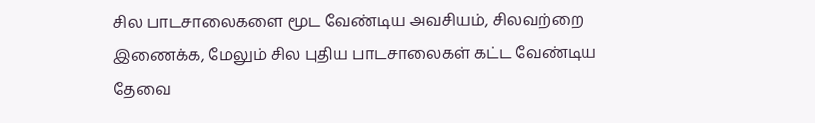சில பாடசாலைகளை மூட வேண்டிய அவசியம், சிலவற்றை இணைக்க, மேலும் சில புதிய பாடசாலைகள் கட்ட வேண்டிய தேவை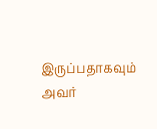இருப்பதாகவும் அவர்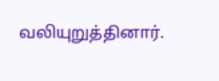வலியுறுத்தினார்.